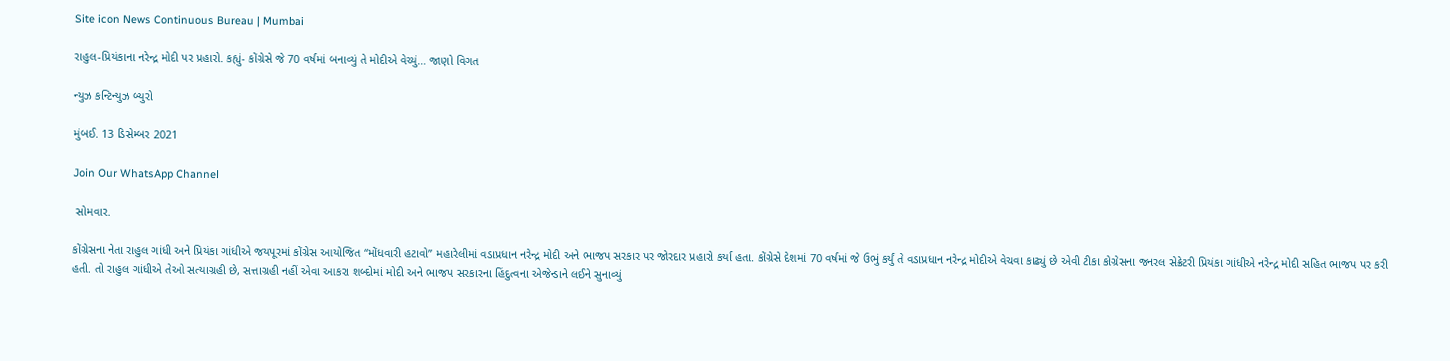Site icon News Continuous Bureau | Mumbai

રાહુલ-પ્રિયંકાના નરેન્દ્ર મોદી પર પ્રહારો. કહ્યું- કોંગ્રેસે જે 70 વર્ષમાં બનાવ્યું તે મોદીએ વેચ્યું… જાણો વિગત

ન્યુઝ કન્ટિન્યુઝ બ્યુરો

મુંબઈ. 13 ડિસેમ્બર 2021

Join Our WhatsApp Channel

 સોમવાર.

કોંગ્રેસના નેતા રાહુલ ગાંધી અને પ્રિયંકા ગાંધીએ જયપૂરમાં કોંગ્રેસ આયોજિત “મોંધવારી હટાવો” મહારેલીમાં વડાપ્રધાન નરેન્દ્ર મોદી અને ભાજપ સરકાર પર જોરદાર પ્રહારો કર્યા હતા. કોંગ્રેસે દેશમાં 70 વર્ષમાં જે ઉભું કર્યું તે વડાપ્રધાન નરેન્દ્ર મોદીએ વેચવા કાઢ્યું છે એવી ટીકા કોગ્રેસના જનરલ સેક્રેટરી પ્રિયંકા ગાંધીએ નરેન્દ્ર મોદી સહિત ભાજપ પર કરી હતી. તો રાહુલ ગાંધીએ તેઓ સત્યાગ્રહી છે, સત્તાગ્રહી નહીં એવા આકરા શબ્દોમાં મોદી અને ભાજપ સરકારના હિંદુત્વના એજેન્ડાને લઈને સુનાવ્યું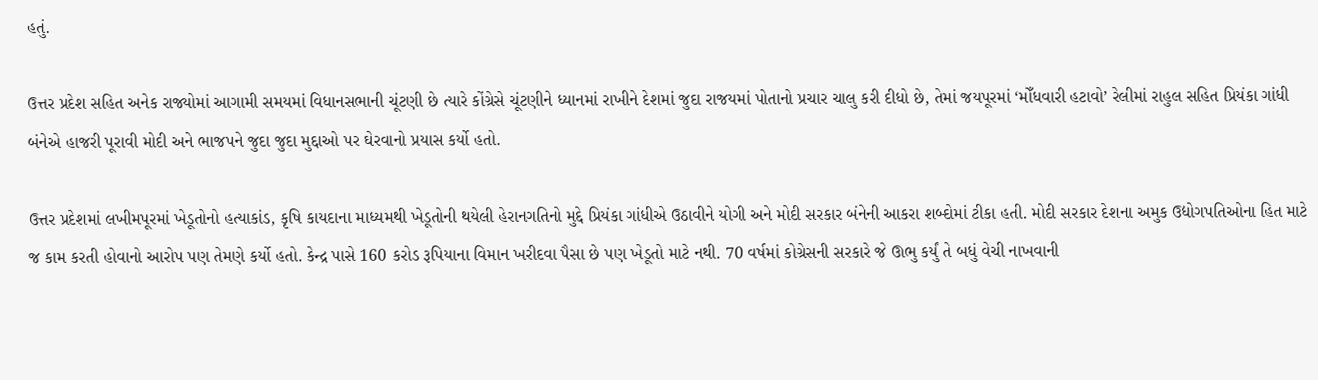હતું.

ઉત્તર પ્રદેશ સહિત અનેક રાજ્યોમાં આગામી સમયમાં વિધાનસભાની ચૂંટણી છે ત્યારે કોંગ્રેસે ચૂંટણીને ધ્યાનમાં રાખીને દેશમાં જુદા રાજયમાં પોતાનો પ્રચાર ચાલુ કરી દીધો છે, તેમાં જયપૂરમાં ‘મોઁધવારી હટાવો’ રેલીમાં રાહુલ સહિત પ્રિયંકા ગાંધી બંનેએ હાજરી પૂરાવી મોદી અને ભાજપને જુદા જુદા મુદ્દાઓ પર ઘેરવાનો પ્રયાસ કર્યો હતો.

ઉત્તર પ્રદેશમાં લખીમપૂરમાં ખેડૂતોનો હત્યાકાંડ, કૃષિ કાયદાના માધ્યમથી ખેડૂતોની થયેલી હેરાનગતિનો મુદ્દે પ્રિયંકા ગાંધીએ ઉઠાવીને યોગી અને મોદી સરકાર બંનેની આકરા શબ્દોમાં ટીકા હતી. મોદી સરકાર દેશના અમુક ઉદ્યોગપતિઓના હિત માટે જ કામ કરતી હોવાનો આરોપ પણ તેમણે કર્યો હતો. કેન્દ્ર પાસે 160 કરોડ રૂપિયાના વિમાન ખરીદવા પૈસા છે પણ ખેડૂતો માટે નથી. 70 વર્ષમાં કોગ્રેસની સરકારે જે ઊભુ કર્યું તે બધું વેચી નાખવાની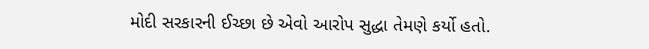મોદી સરકારની ઈચ્છા છે એવો આરોપ સુદ્ધા તેમણે કર્યો હતો.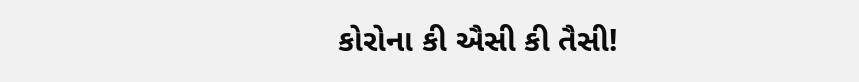કોરોના કી ઐસી કી તૈસી!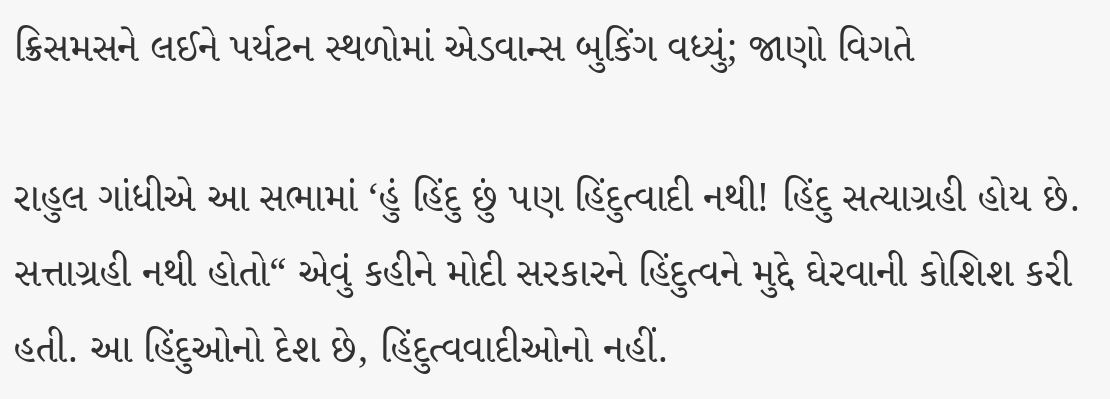ક્રિસમસને લઈને પર્યટન સ્થળોમાં એડવાન્સ બુકિંગ વધ્યું; જાણો વિગતે

રાહુલ ગાંધીએ આ સભામાં ‘હું હિંદુ છું પણ હિંદુત્વાદી નથી! હિંદુ સત્યાગ્રહી હોય છે. સત્તાગ્રહી નથી હોતો“ એવું કહીને મોદી સરકારને હિંદુત્વને મુદ્દે ઘેરવાની કોશિશ કરી હતી. આ હિંદુઓનો દેશ છે, હિંદુત્વવાદીઓનો નહીં.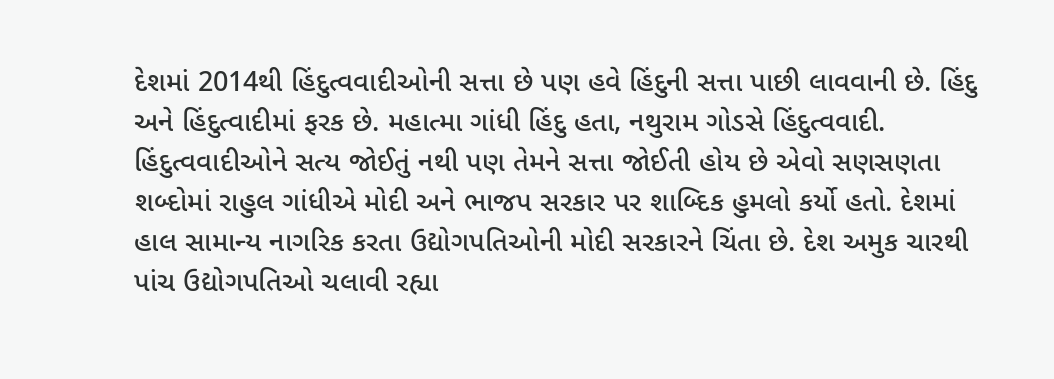દેશમાં 2014થી હિંદુત્વવાદીઓની સત્તા છે પણ હવે હિંદુની સત્તા પાછી લાવવાની છે. હિંદુ અને હિંદુત્વાદીમાં ફરક છે. મહાત્મા ગાંધી હિંદુ હતા, નથુરામ ગોડસે હિંદુત્વવાદી. હિંદુત્વવાદીઓને સત્ય જોઈતું નથી પણ તેમને સત્તા જોઈતી હોય છે એવો સણસણતા શબ્દોમાં રાહુલ ગાંધીએ મોદી અને ભાજપ સરકાર પર શાબ્દિક હુમલો કર્યો હતો. દેશમાં હાલ સામાન્ય નાગરિક કરતા ઉદ્યોગપતિઓની મોદી સરકારને ચિંતા છે. દેશ અમુક ચારથી પાંચ ઉદ્યોગપતિઓ ચલાવી રહ્યા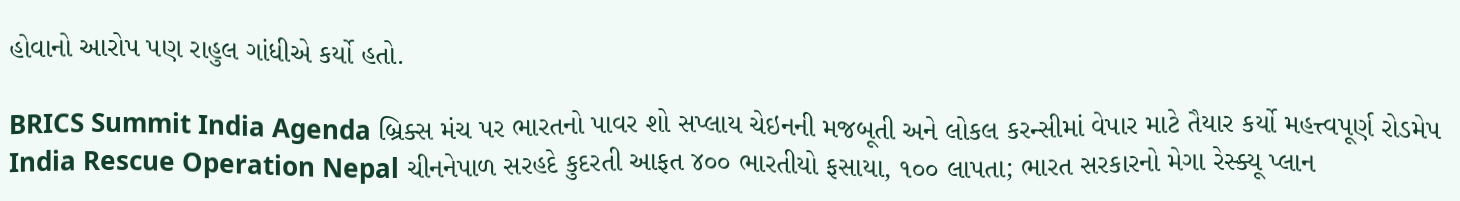હોવાનો આરોપ પણ રાહુલ ગાંધીએ કર્યો હતો.

BRICS Summit India Agenda બ્રિક્સ મંચ પર ભારતનો પાવર શો સપ્લાય ચેઇનની મજબૂતી અને લોકલ કરન્સીમાં વેપાર માટે તૈયાર કર્યો મહત્ત્વપૂર્ણ રોડમેપ
India Rescue Operation Nepal ચીનનેપાળ સરહદે કુદરતી આફત ૪૦૦ ભારતીયો ફસાયા, ૧૦૦ લાપતા; ભારત સરકારનો મેગા રેસ્ક્યૂ પ્લાન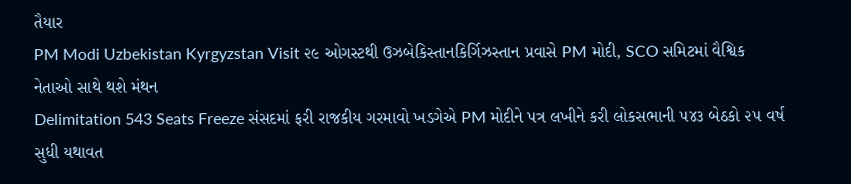તૈયાર
PM Modi Uzbekistan Kyrgyzstan Visit ૨૯ ઓગસ્ટથી ઉઝબેકિસ્તાનકિર્ગિઝસ્તાન પ્રવાસે PM મોદી, SCO સમિટમાં વૈશ્વિક નેતાઓ સાથે થશે મંથન
Delimitation 543 Seats Freeze સંસદમાં ફરી રાજકીય ગરમાવો ખડગેએ PM મોદીને પત્ર લખીને કરી લોકસભાની ૫૪૩ બેઠકો ૨૫ વર્ષ સુધી યથાવત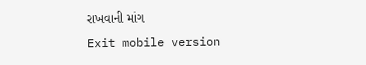રાખવાની માંગ
Exit mobile version